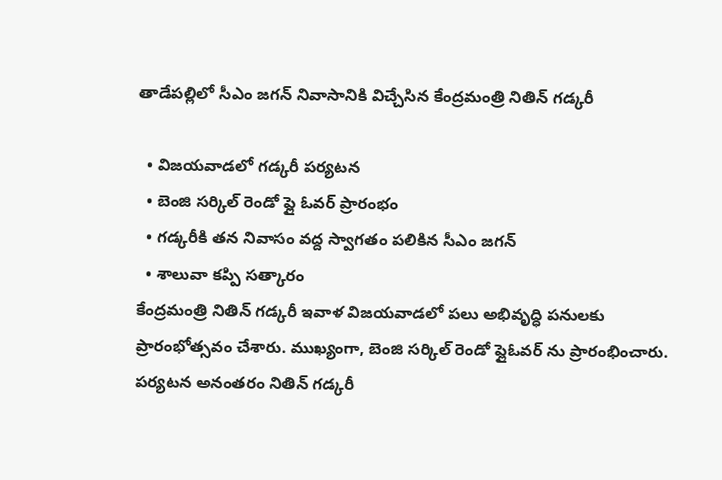తాడేపల్లిలో సీఎం జగన్ నివాసానికి విచ్చేసిన కేంద్రమంత్రి నితిన్ గడ్కరీ

  • విజయవాడలో గడ్కరీ పర్యటన
  • బెంజి సర్కిల్ రెండో ఫ్లై ఓవర్ ప్రారంభం
  • గడ్కరీకి తన నివాసం వద్ద స్వాగతం పలికిన సీఎం జగన్
  • శాలువా కప్పి సత్కారం
కేంద్రమంత్రి నితిన్ గడ్కరీ ఇవాళ విజయవాడలో పలు అభివృద్ధి పనులకు ప్రారంభోత్సవం చేశారు. ముఖ్యంగా, బెంజి సర్కిల్ రెండో ఫ్లైఓవర్ ను ప్రారంభించారు. పర్యటన అనంతరం నితిన్ గడ్కరీ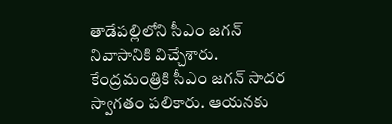తాడేపల్లిలోని సీఎం జగన్ నివాసానికి విచ్చేశారు. కేంద్రమంత్రికి సీఎం జగన్ సాదర స్వాగతం పలికారు. ఆయనకు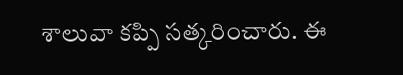శాలువా కప్పి సత్కరించారు. ఈ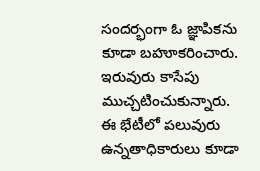సందర్భంగా ఓ జ్ఞాపికను కూడా బహూకరించారు. ఇరువురు కాసేపు ముచ్చటించుకున్నారు. ఈ భేటీలో పలువురు ఉన్నతాధికారులు కూడా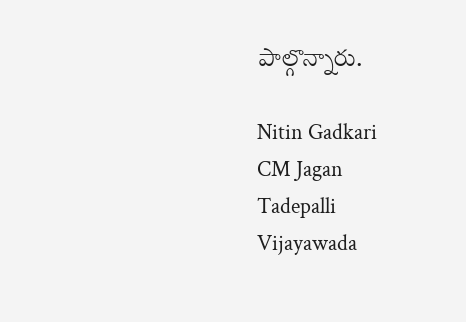పాల్గొన్నారు.

Nitin Gadkari
CM Jagan
Tadepalli
Vijayawada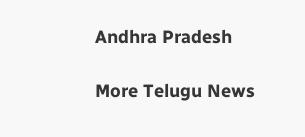Andhra Pradesh

More Telugu News